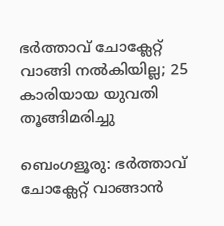ഭർത്താവ് ചോക്ലേറ്റ് വാങ്ങി നൽകിയില്ല; 25 കാരിയായ യുവതി തൂങ്ങിമരിച്ചു

ബെംഗളൂരു: ഭർത്താവ് ചോക്ലേറ്റ് വാങ്ങാൻ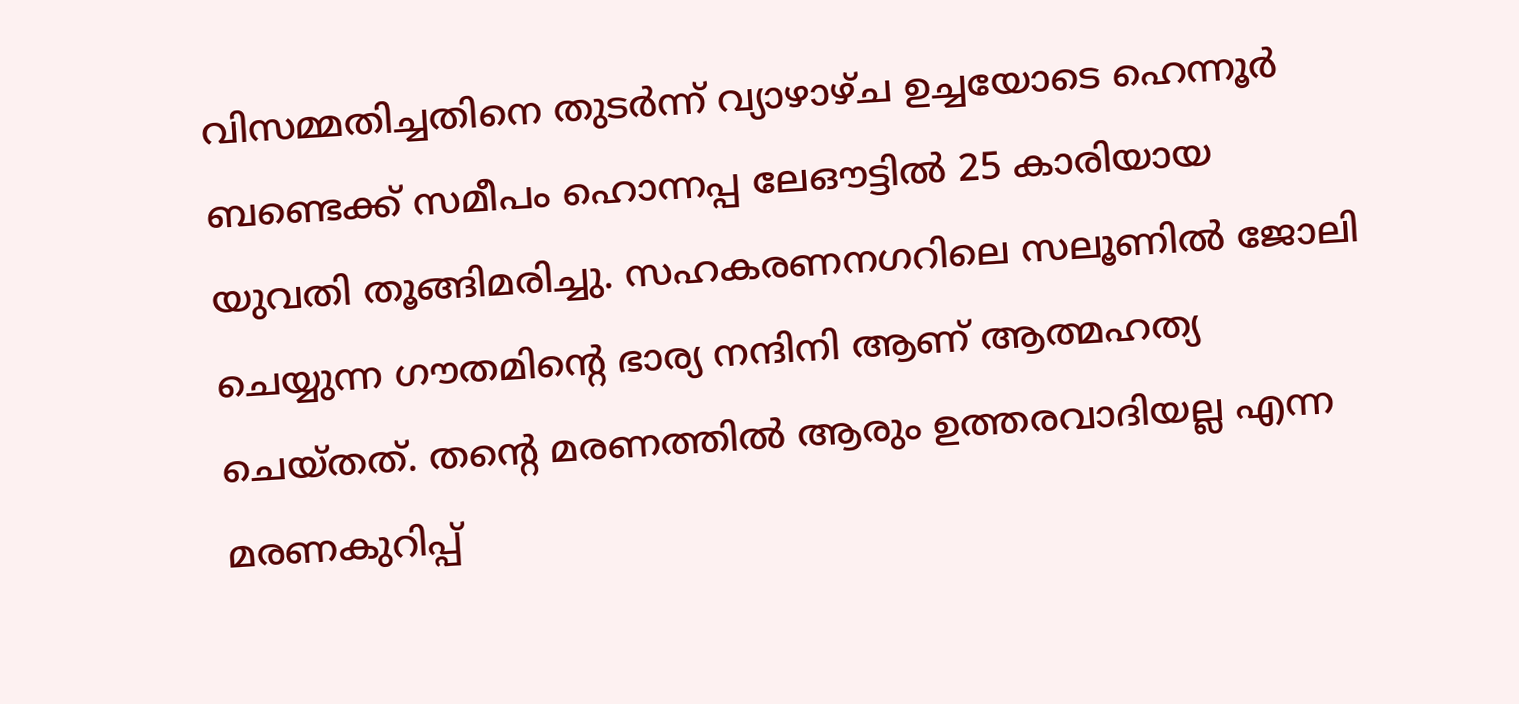വിസമ്മതിച്ചതിനെ തുടർന്ന് വ്യാഴാഴ്ച ഉച്ചയോടെ ഹെന്നൂർ ബണ്ടെക്ക് സമീപം ഹൊന്നപ്പ ലേഔട്ടിൽ 25 കാരിയായ യുവതി തൂങ്ങിമരിച്ചു. സഹകരണനഗറിലെ സലൂണിൽ ജോലി ചെയ്യുന്ന ഗൗതമിന്റെ ഭാര്യ നന്ദിനി ആണ് ആത്മഹത്യ ചെയ്തത്. തന്റെ മരണത്തിൽ ആരും ഉത്തരവാദിയല്ല എന്ന മരണകുറിപ്പ്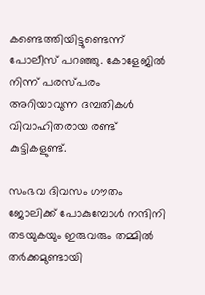കണ്ടെത്തിയിട്ടുണ്ടെന്ന് പോലീസ് പറഞ്ഞു. കോളേജിൽ നിന്ന് പരസ്പരം അറിയാവുന്ന ദമ്പതികൾ വിവാഹിതരായ രണ്ട് കുട്ടികളുണ്ട്.

സംഭവ ദിവസം ഗൗതം ജോലിക്ക് പോകുമ്പോൾ നന്ദിനി തടയുകയും ഇരുവരും തമ്മിൽ തർക്കമുണ്ടായി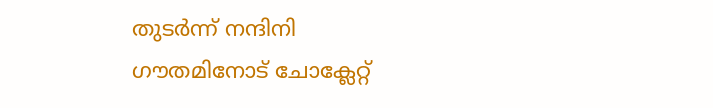തുടർന്ന് നന്ദിനി ഗൗതമിനോട് ചോക്ലേറ്റ്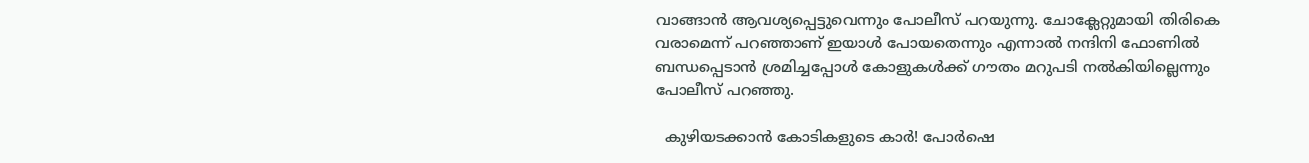വാങ്ങാൻ ആവശ്യപ്പെട്ടുവെന്നും പോലീസ് പറയുന്നു. ചോക്ലേറ്റുമായി തിരികെ വരാമെന്ന് പറഞ്ഞാണ് ഇയാൾ പോയതെന്നും എന്നാൽ നന്ദിനി ഫോണിൽ ബന്ധപ്പെടാൻ ശ്രമിച്ചപ്പോൾ കോളുകൾക്ക് ഗൗതം മറുപടി നൽകിയില്ലെന്നും പോലീസ് പറഞ്ഞു.

  കുഴിയടക്കാൻ കോടികളുടെ കാർ! പോർഷെ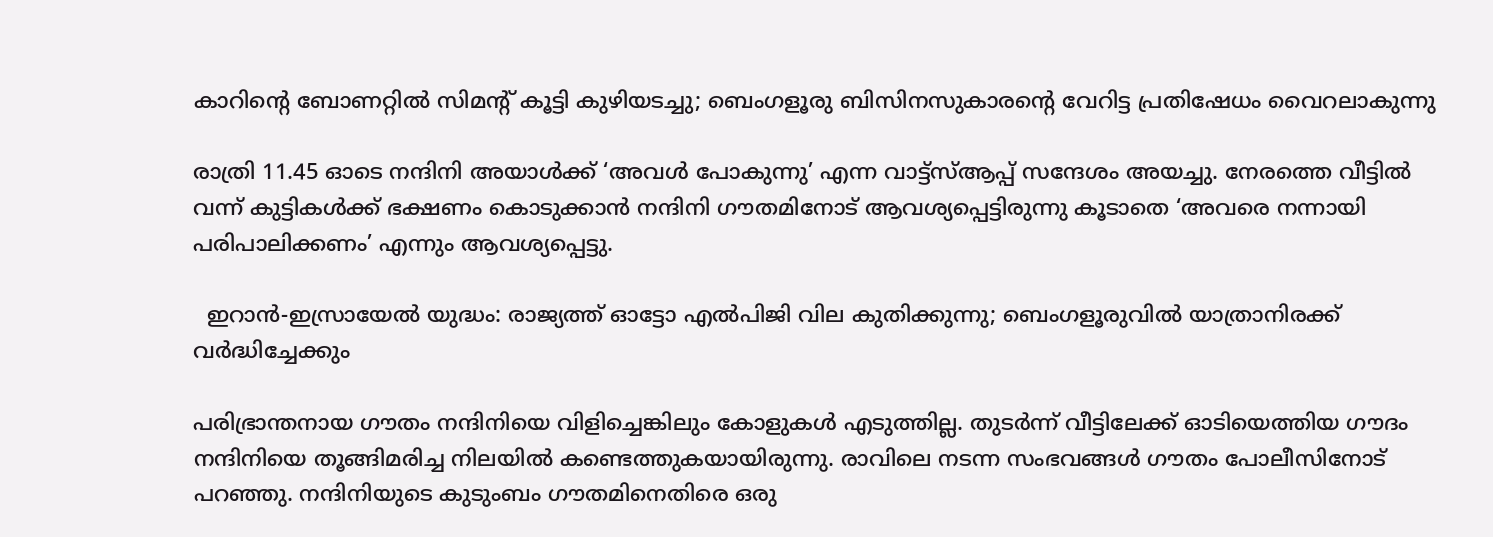കാറിന്റെ ബോണറ്റിൽ സിമന്റ് കൂട്ടി കുഴിയടച്ചു; ബെംഗളൂരു ബിസിനസുകാരന്റെ വേറിട്ട പ്രതിഷേധം വൈറലാകുന്നു

രാത്രി 11.45 ഓടെ നന്ദിനി അയാൾക്ക് ‘അവൾ പോകുന്നു’ എന്ന വാട്ട്‌സ്ആപ്പ് സന്ദേശം അയച്ചു. നേരത്തെ വീട്ടിൽ വന്ന് കുട്ടികൾക്ക് ഭക്ഷണം കൊടുക്കാൻ നന്ദിനി ഗൗതമിനോട് ആവശ്യപ്പെട്ടിരുന്നു കൂടാതെ ‘അവരെ നന്നായി പരിപാലിക്കണം’ എന്നും ആവശ്യപ്പെട്ടു.

  ഇറാൻ-ഇസ്രായേൽ യുദ്ധം: രാജ്യത്ത് ഓട്ടോ എൽപിജി വില കുതിക്കുന്നു; ബെംഗളൂരുവിൽ യാത്രാനിരക്ക് വർദ്ധിച്ചേക്കും

പരിഭ്രാന്തനായ ഗൗതം നന്ദിനിയെ വിളിച്ചെങ്കിലും കോളുകൾ എടുത്തില്ല. തുടർന്ന് വീട്ടിലേക്ക് ഓടിയെത്തിയ ഗൗദം നന്ദിനിയെ തൂങ്ങിമരിച്ച നിലയിൽ കണ്ടെത്തുകയായിരുന്നു. രാവിലെ നടന്ന സംഭവങ്ങൾ ഗൗതം പോലീസിനോട് പറഞ്ഞു. നന്ദിനിയുടെ കുടുംബം ഗൗതമിനെതിരെ ഒരു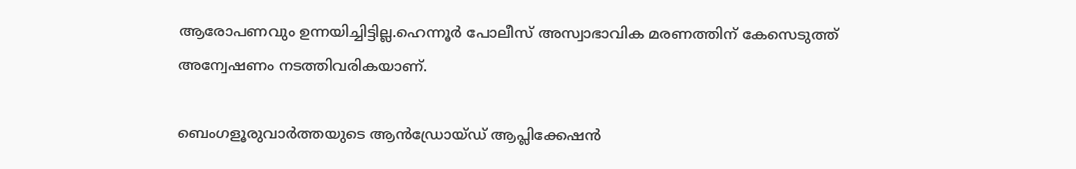ആരോപണവും ഉന്നയിച്ചിട്ടില്ല.ഹെന്നൂർ പോലീസ് അസ്വാഭാവിക മരണത്തിന് കേസെടുത്ത് അന്വേഷണം നടത്തിവരികയാണ്.

ബെംഗളൂരുവാർത്തയുടെ ആൻഡ്രോയ്ഡ് ആപ്ലിക്കേഷൻ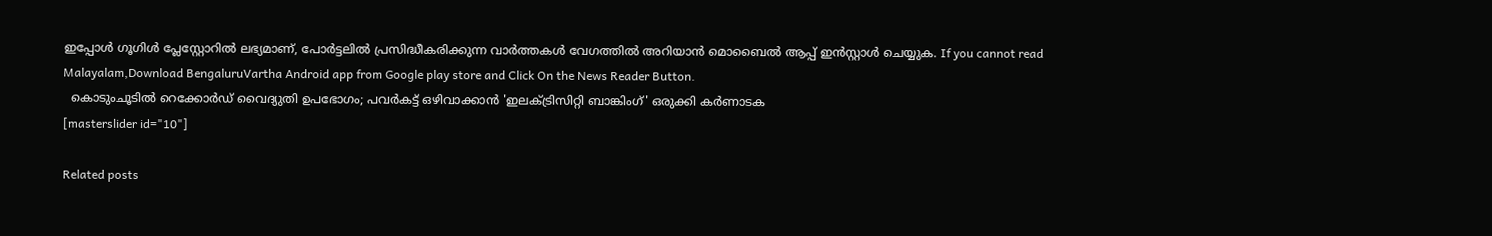ഇപ്പോൾ ഗൂഗിൾ പ്ലേസ്റ്റോറിൽ ലഭ്യമാണ്, പോർട്ടലിൽ പ്രസിദ്ധീകരിക്കുന്ന വാർത്തകൾ വേഗത്തിൽ അറിയാൻ മൊബൈൽ ആപ്പ് ഇൻസ്റ്റാൾ ചെയ്യുക. If you cannot read Malayalam,Download BengaluruVartha Android app from Google play store and Click On the News Reader Button.
  കൊടുംചൂടിൽ റെക്കോർഡ് വൈദ്യുതി ഉപഭോഗം; പവർകട്ട് ഒഴിവാക്കാൻ 'ഇലക്ട്രിസിറ്റി ബാങ്കിംഗ്' ഒരുക്കി കർണാടക
[masterslider id="10"]

Related posts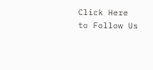Click Here to Follow Us